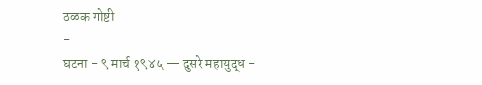ठळक गोष्टी
-
घटना - ९ मार्च १९४५ — दुसरे महायुद्ध -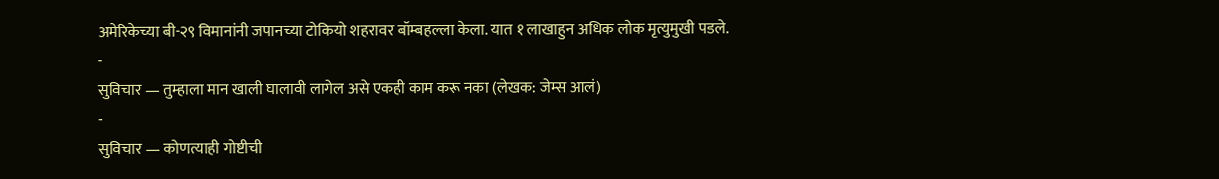अमेरिकेच्या बी-२९ विमानांनी जपानच्या टोकियो शहरावर बॉम्बहल्ला केला. यात १ लाखाहुन अधिक लोक मृत्युमुखी पडले.
-
सुविचार — तुम्हाला मान खाली घालावी लागेल असे एकही काम करू नका (लेखक: जेम्स आलं)
-
सुविचार — कोणत्याही गोष्टीची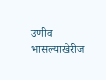उणीव भासल्याखेरीज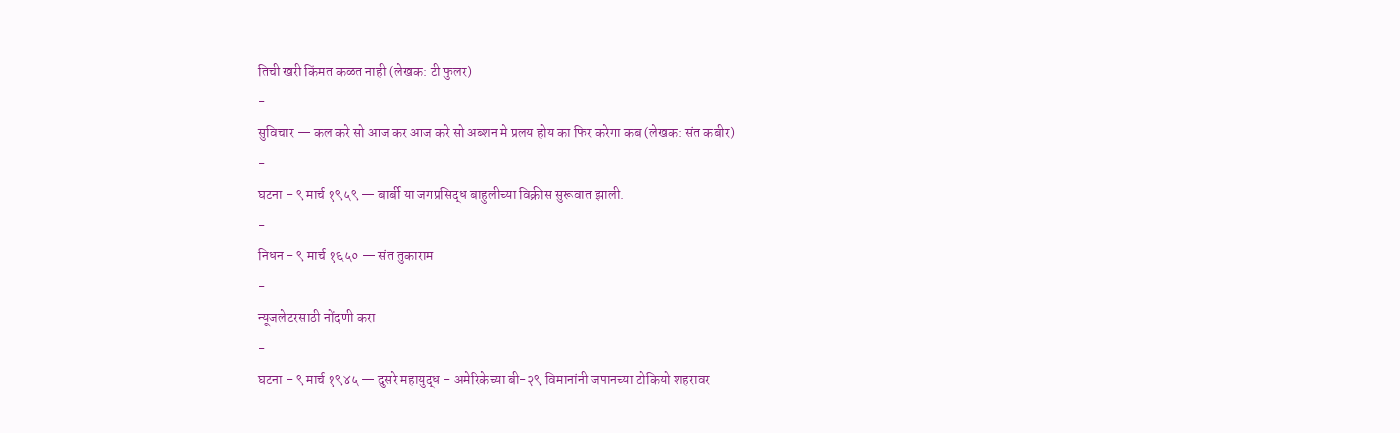तिची खरी किंमत कळत नाही (लेखक: टी फुलर)
-
सुविचार — कल करे सो आज कर आज करे सो अब्शन मे प्रलय होय का फिर करेगा कब (लेखक: संत कबीर)
-
घटना - ९ मार्च १९५९ — बार्बी या जगप्रसिद्ध बाहुलीच्या विक्रीस सुरूवात झाली.
-
निधन - ९ मार्च १६५० — संत तुकाराम
-
न्यूजलेटरसाठी नोंदणी करा
-
घटना - ९ मार्च १९४५ — दुसरे महायुद्ध - अमेरिकेच्या बी-२९ विमानांनी जपानच्या टोकियो शहरावर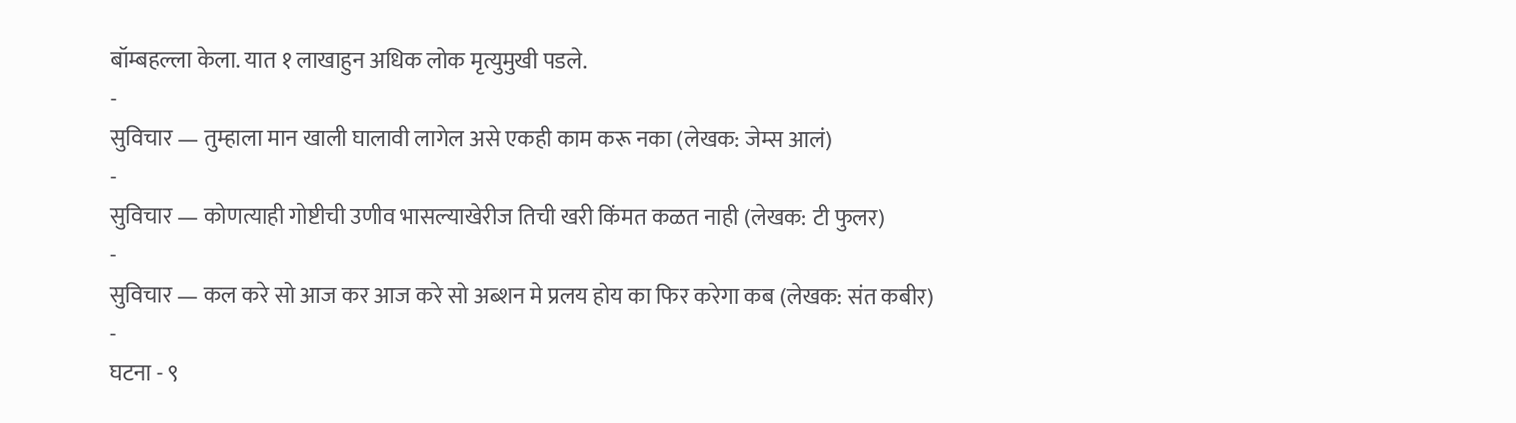बॉम्बहल्ला केला. यात १ लाखाहुन अधिक लोक मृत्युमुखी पडले.
-
सुविचार — तुम्हाला मान खाली घालावी लागेल असे एकही काम करू नका (लेखक: जेम्स आलं)
-
सुविचार — कोणत्याही गोष्टीची उणीव भासल्याखेरीज तिची खरी किंमत कळत नाही (लेखक: टी फुलर)
-
सुविचार — कल करे सो आज कर आज करे सो अब्शन मे प्रलय होय का फिर करेगा कब (लेखक: संत कबीर)
-
घटना - ९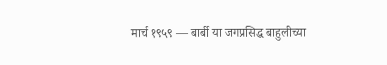मार्च १९५९ — बार्बी या जगप्रसिद्ध बाहुलीच्या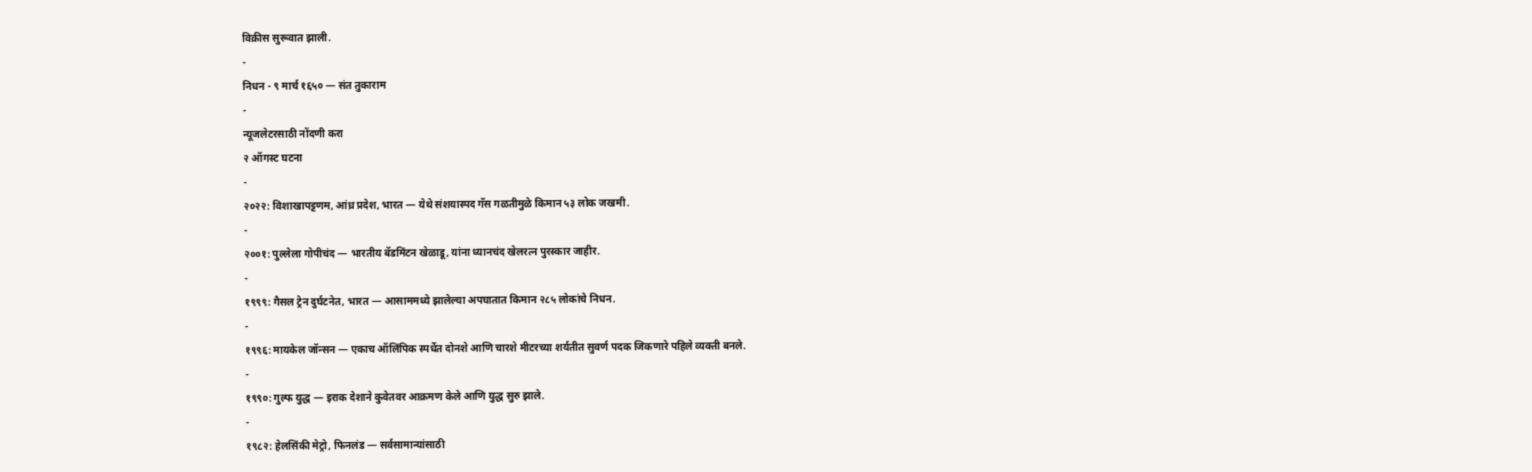विक्रीस सुरूवात झाली.
-
निधन - ९ मार्च १६५० — संत तुकाराम
-
न्यूजलेटरसाठी नोंदणी करा
२ ऑगस्ट घटना
-
२०२२: विशाखापट्टणम, आंध्र प्रदेश, भारत — येथे संशयास्पद गॅस गळतीमुळे किमान ५३ लोक जखमी.
-
२००१: पुल्लेला गोपीचंद — भारतीय बॅडमिंटन खेळाडू, यांना ध्यानचंद खेलरत्न पुरस्कार जाहीर.
-
१९९९: गैसल ट्रेन दुर्घटनेत, भारत — आसाममध्ये झालेल्या अपघातात किमान २८५ लोकांचे निधन.
-
१९९६: मायकेल जॉन्सन — एकाच ऑलिंपिक स्पर्धेत दोनशे आणि चारशे मीटरच्या शर्यतीत सुवर्ण पदक जिकणारे पहिले व्यक्ती बनले.
-
१९९०: गुल्फ युद्ध — इराक देशाने कुवेतवर आक्रमण केले आणि युद्ध सुरु झाले.
-
१९८२: हेलसिंकी मेट्रो, फिनलंड — सर्वसामान्यांसाठी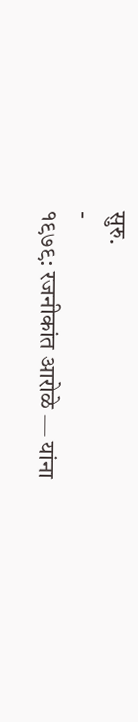सुरु.
-
१९७९: रजनीकांत आरोळे — यांना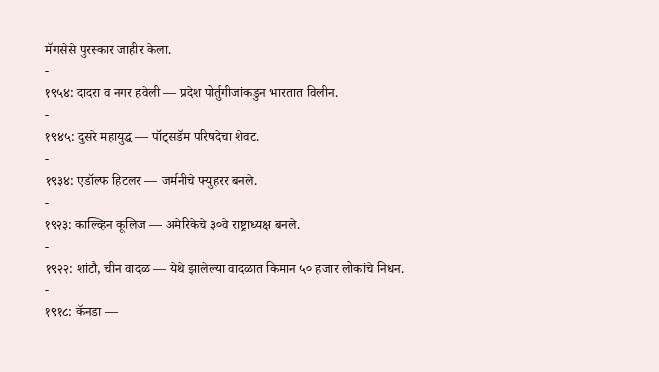मॅगसेसे पुरस्कार जाहीर केला.
-
१९५४: दादरा व नगर हवेली — प्रदेश पोर्तुगीजांकडुन भारतात विलीन.
-
१९४५: दुसरे महायुद्ध — पॉट्सडॅम परिषदेचा शेवट.
-
१९३४: एडॉल्फ हिटलर — जर्मनीचे फ्युहरर बनले.
-
१९२३: काल्व्हिन कूलिज — अमेरिकेचे ३०वे राष्ट्राध्यक्ष बनले.
-
१९२२: शांटौ, चीन वादळ — येथे झालेल्या वादळात किमान ५० हजार लोकांचे निधन.
-
१९१८: कॅनडा —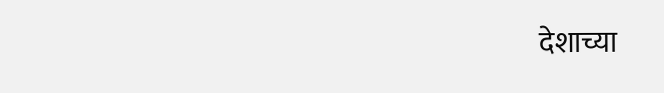देशाच्या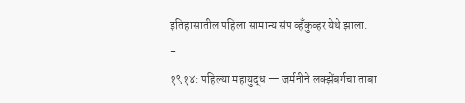इतिहासातील पहिला सामान्य संप व्हँकुव्हर येथे झाला.
-
१९१४: पहिल्या महायुद्ध — जर्मनीने लक्झेंबर्गचा ताबा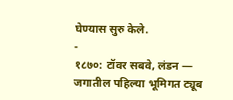घेण्यास सुरु केले.
-
१८७०: टॉवर सबवे, लंडन — जगातील पहिल्या भूमिगत ट्यूब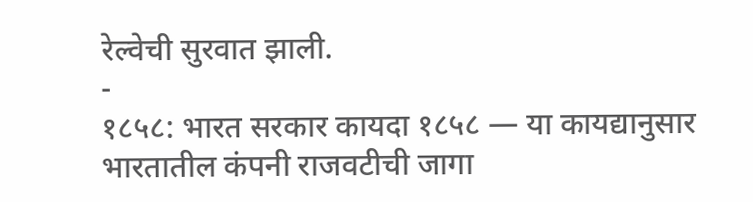रेल्वेची सुरवात झाली.
-
१८५८: भारत सरकार कायदा १८५८ — या कायद्यानुसार भारतातील कंपनी राजवटीची जागा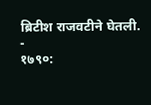ब्रिटीश राजवटीने घेतली.
-
१७९०: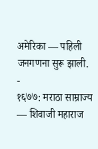अमेरिका — पहिली जनगणना सुरू झाली.
-
१६७७: मराठा साम्राज्य — शिवाजी महाराज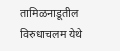तामिळनाडूतील विरुधाचलम येथे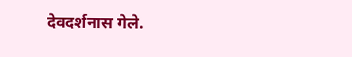देवदर्शनास गेले.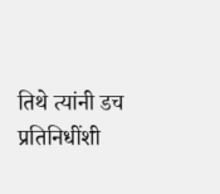तिथे त्यांनी डच प्रतिनिधींशी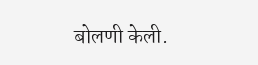बोलणी केली.